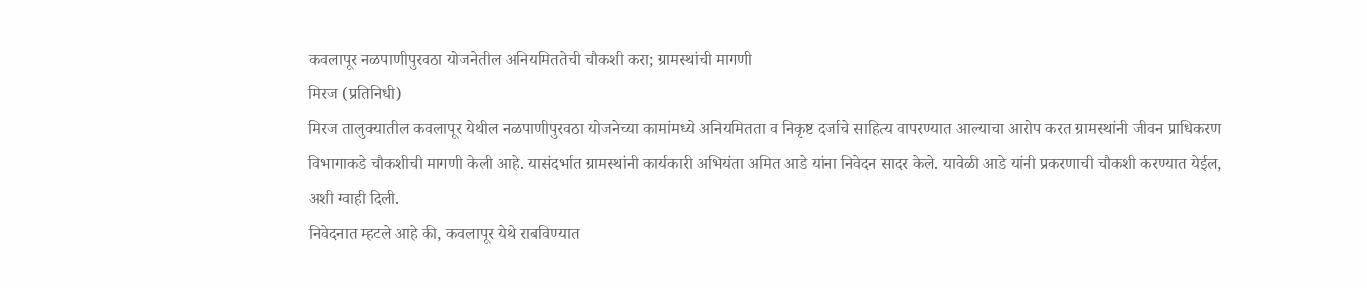कवलापूर नळपाणीपुरवठा योजनेतील अनियमिततेची चौकशी करा; ग्रामस्थांची मागणी
मिरज (प्रतिनिधी)
मिरज तालुक्यातील कवलापूर येथील नळपाणीपुरवठा योजनेच्या कामांमध्ये अनियमितता व निकृष्ट दर्जाचे साहित्य वापरण्यात आल्याचा आरोप करत ग्रामस्थांनी जीवन प्राधिकरण विभागाकडे चौकशीची मागणी केली आहे. यासंदर्भात ग्रामस्थांनी कार्यकारी अभियंता अमित आडे यांना निवेदन सादर केले. यावेळी आडे यांनी प्रकरणाची चौकशी करण्यात येईल, अशी ग्वाही दिली.
निवेदनात म्हटले आहे की, कवलापूर येथे राबविण्यात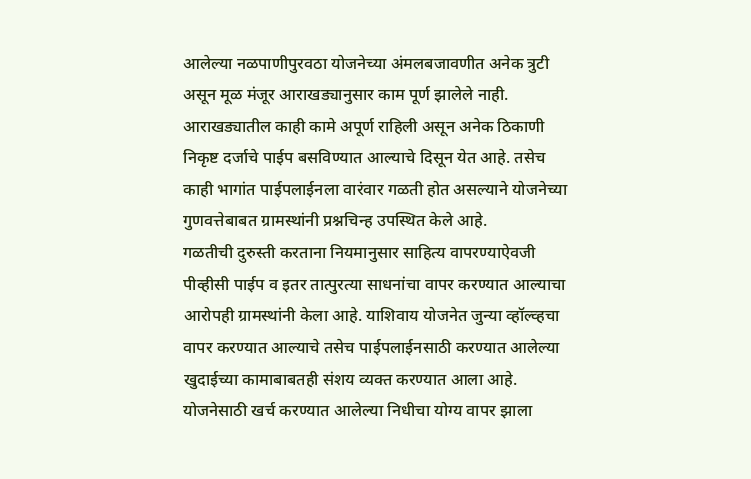आलेल्या नळपाणीपुरवठा योजनेच्या अंमलबजावणीत अनेक त्रुटी असून मूळ मंजूर आराखड्यानुसार काम पूर्ण झालेले नाही. आराखड्यातील काही कामे अपूर्ण राहिली असून अनेक ठिकाणी निकृष्ट दर्जाचे पाईप बसविण्यात आल्याचे दिसून येत आहे. तसेच काही भागांत पाईपलाईनला वारंवार गळती होत असल्याने योजनेच्या गुणवत्तेबाबत ग्रामस्थांनी प्रश्नचिन्ह उपस्थित केले आहे.
गळतीची दुरुस्ती करताना नियमानुसार साहित्य वापरण्याऐवजी पीव्हीसी पाईप व इतर तात्पुरत्या साधनांचा वापर करण्यात आल्याचा आरोपही ग्रामस्थांनी केला आहे. याशिवाय योजनेत जुन्या व्हॉल्व्हचा वापर करण्यात आल्याचे तसेच पाईपलाईनसाठी करण्यात आलेल्या खुदाईच्या कामाबाबतही संशय व्यक्त करण्यात आला आहे. योजनेसाठी खर्च करण्यात आलेल्या निधीचा योग्य वापर झाला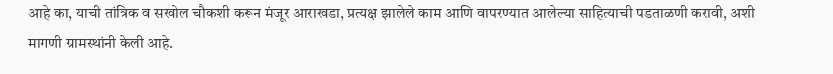आहे का, याची तांत्रिक व सखोल चौकशी करून मंजूर आराखडा, प्रत्यक्ष झालेले काम आणि वापरण्यात आलेल्या साहित्याची पडताळणी करावी, अशी मागणी ग्रामस्थांनी केली आहे.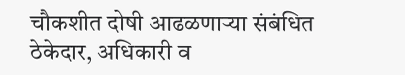चौकशीत दोषी आढळणाऱ्या संबंधित ठेकेदार, अधिकारी व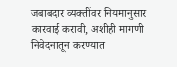जबाबदार व्यक्तींवर नियमानुसार कारवाई करावी, अशीही मागणी निवेदनातून करण्यात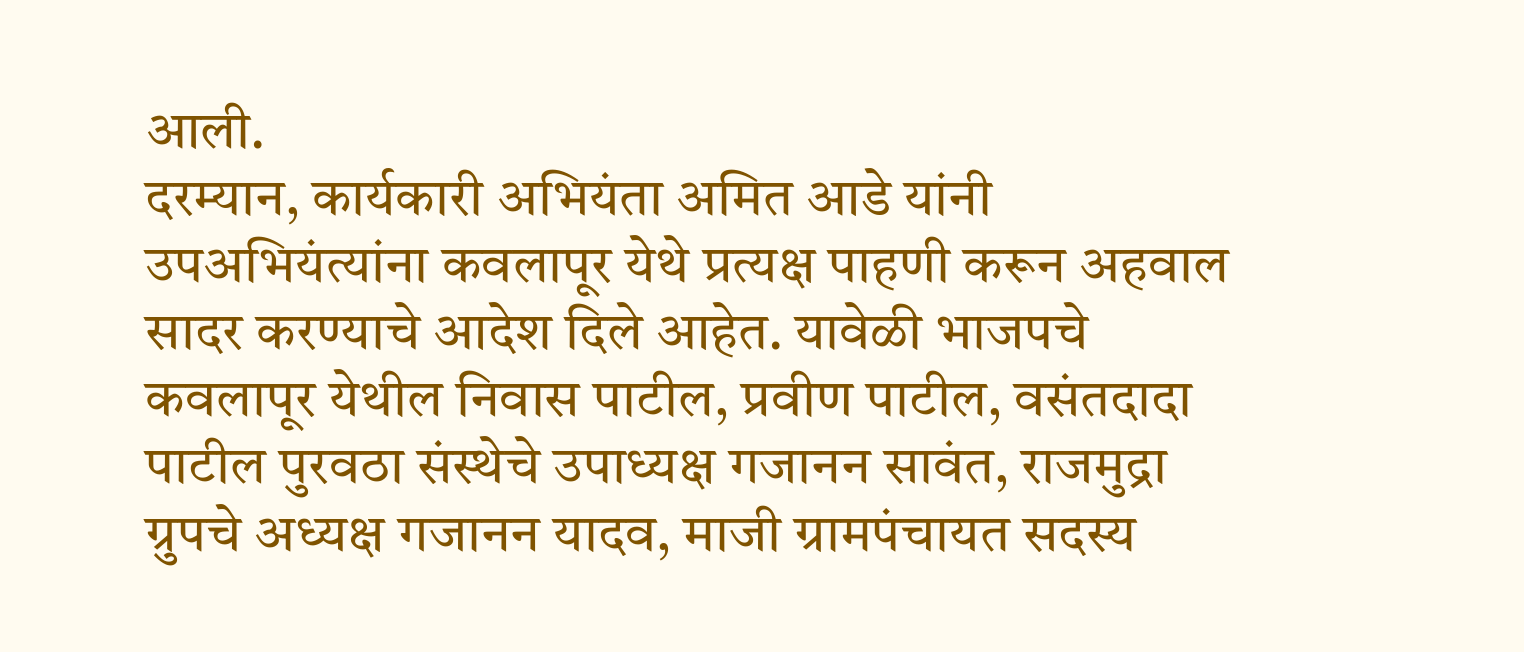आली.
दरम्यान, कार्यकारी अभियंता अमित आडे यांनी उपअभियंत्यांना कवलापूर येथे प्रत्यक्ष पाहणी करून अहवाल सादर करण्याचे आदेश दिले आहेत. यावेळी भाजपचे कवलापूर येथील निवास पाटील, प्रवीण पाटील, वसंतदादा पाटील पुरवठा संस्थेचे उपाध्यक्ष गजानन सावंत, राजमुद्रा ग्रुपचे अध्यक्ष गजानन यादव, माजी ग्रामपंचायत सदस्य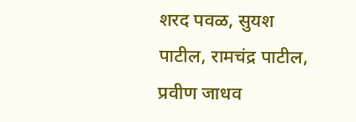शरद पवळ, सुयश पाटील, रामचंद्र पाटील, प्रवीण जाधव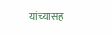यांच्यासह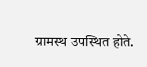ग्रामस्थ उपस्थित होते.